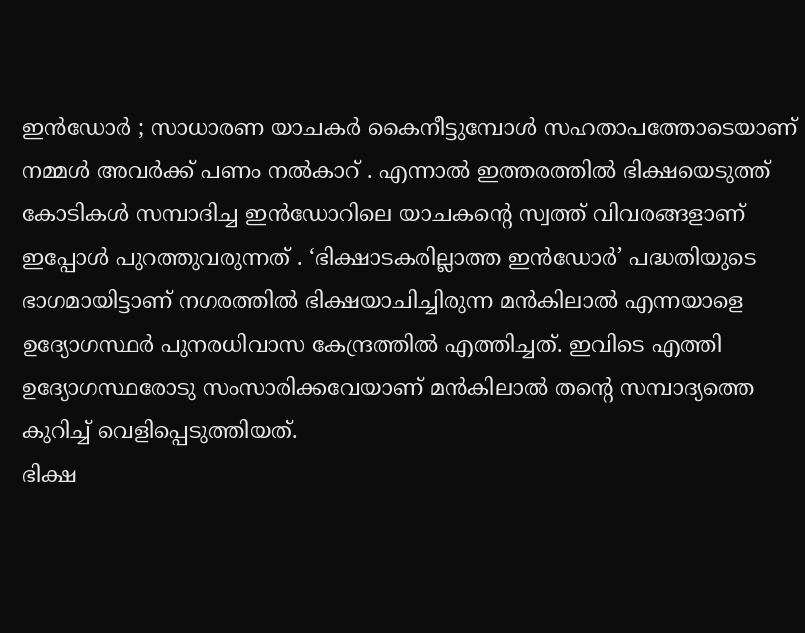ഇൻഡോർ ; സാധാരണ യാചകർ കൈനീട്ടുമ്പോൾ സഹതാപത്തോടെയാണ് നമ്മൾ അവർക്ക് പണം നൽകാറ് . എന്നാൽ ഇത്തരത്തിൽ ഭിക്ഷയെടുത്ത് കോടികൾ സമ്പാദിച്ച ഇൻഡോറിലെ യാചകന്റെ സ്വത്ത് വിവരങ്ങളാണ് ഇപ്പോൾ പുറത്തുവരുന്നത് . ‘ഭിക്ഷാടകരില്ലാത്ത ഇൻഡോർ’ പദ്ധതിയുടെ ഭാഗമായിട്ടാണ് നഗരത്തിൽ ഭിക്ഷയാചിച്ചിരുന്ന മൻകിലാൽ എന്നയാളെ ഉദ്യോഗസ്ഥർ പുനരധിവാസ കേന്ദ്രത്തിൽ എത്തിച്ചത്. ഇവിടെ എത്തി ഉദ്യോഗസ്ഥരോടു സംസാരിക്കവേയാണ് മൻകിലാൽ തന്റെ സമ്പാദ്യത്തെ കുറിച്ച് വെളിപ്പെടുത്തിയത്.
ഭിക്ഷ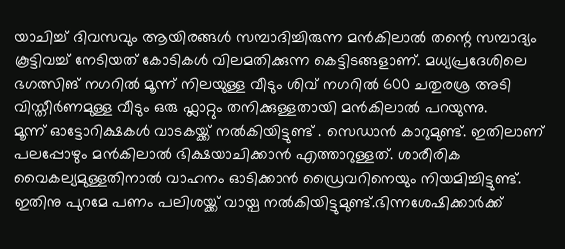യാചിച്ച് ദിവസവും ആയിരങ്ങൾ സമ്പാദിച്ചിരുന്ന മൻകിലാൽ തന്റെ സമ്പാദ്യം കൂട്ടിവച്ച് നേടിയത് കോടികൾ വിലമതിക്കുന്ന കെട്ടിടങ്ങളാണ്. മധ്യപ്രദേശിലെ ഭഗത്സിങ് നഗറിൽ മൂന്ന് നിലയുള്ള വീടും ശിവ് നഗറിൽ 600 ചതുരശ്ര അടി വിസ്തീർണമുള്ള വീടും ഒരു ഫ്ലാറ്റും തനിക്കുള്ളതായി മൻകിലാൽ പറയുന്നു.
മൂന്ന് ഓട്ടോറിക്ഷകൾ വാടകയ്ക്ക് നൽകിയിട്ടുണ്ട് . സെഡാൻ കാറുമുണ്ട്. ഇതിലാണ് പലപ്പോഴും മൻകിലാൽ ഭിക്ഷയാചിക്കാൻ എത്താറുള്ളത്. ശാരീരിക വൈകല്യമുള്ളതിനാൽ വാഹനം ഓടിക്കാൻ ഡ്രൈവറിനെയും നിയമിച്ചിട്ടുണ്ട്. ഇതിനു പുറമേ പണം പലിശയ്ക്ക് വായ്പ നൽകിയിട്ടുമുണ്ട്.ഭിന്നശേഷിക്കാർക്ക്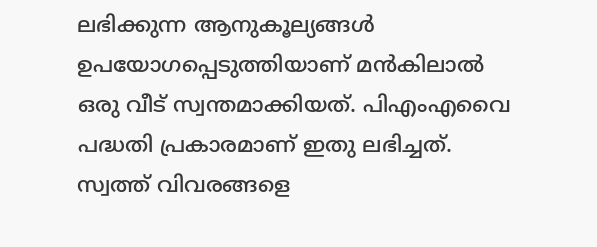ലഭിക്കുന്ന ആനുകൂല്യങ്ങൾ ഉപയോഗപ്പെടുത്തിയാണ് മൻകിലാൽ ഒരു വീട് സ്വന്തമാക്കിയത്. പിഎംഎവൈ പദ്ധതി പ്രകാരമാണ് ഇതു ലഭിച്ചത്. സ്വത്ത് വിവരങ്ങളെ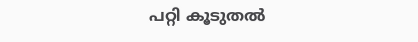പറ്റി കൂടുതൽ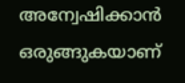അന്വേഷിക്കാൻ ഒരുങ്ങുകയാണ്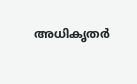അധികൃതർ